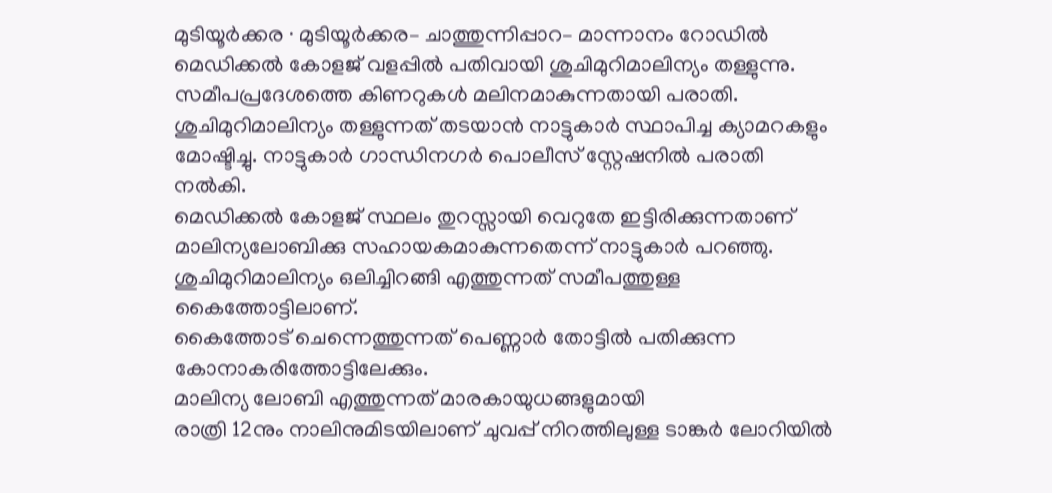മുടിയൂർക്കര ∙ മുടിയൂർക്കര– ചാത്തുന്നിപ്പാറ– മാന്നാനം റോഡിൽ മെഡിക്കൽ കോളജ് വളപ്പിൽ പതിവായി ശുചിമുറിമാലിന്യം തള്ളുന്നു. സമീപപ്രദേശത്തെ കിണറുകൾ മലിനമാകുന്നതായി പരാതി.
ശുചിമുറിമാലിന്യം തള്ളുന്നത് തടയാൻ നാട്ടുകാർ സ്ഥാപിച്ച ക്യാമറകളും മോഷ്ടിച്ചു. നാട്ടുകാർ ഗാന്ധിനഗർ പൊലീസ് സ്റ്റേഷനിൽ പരാതി നൽകി.
മെഡിക്കൽ കോളജ് സ്ഥലം തുറസ്സായി വെറുതേ ഇട്ടിരിക്കുന്നതാണ് മാലിന്യലോബിക്കു സഹായകമാകുന്നതെന്ന് നാട്ടുകാർ പറഞ്ഞു. ശുചിമുറിമാലിന്യം ഒലിച്ചിറങ്ങി എത്തുന്നത് സമീപത്തുള്ള കൈത്തോട്ടിലാണ്.
കൈത്തോട് ചെന്നെത്തുന്നത് പെണ്ണാർ തോട്ടിൽ പതിക്കുന്ന കോനാകരിത്തോട്ടിലേക്കും.
മാലിന്യ ലോബി എത്തുന്നത് മാരകായുധങ്ങളുമായി
രാത്രി 12നും നാലിനുമിടയിലാണ് ചുവപ്പ് നിറത്തിലുള്ള ടാങ്കർ ലോറിയിൽ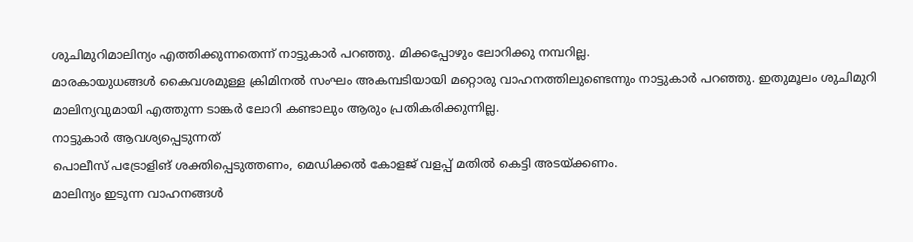ശുചിമുറിമാലിന്യം എത്തിക്കുന്നതെന്ന് നാട്ടുകാർ പറഞ്ഞു. മിക്കപ്പോഴും ലോറിക്കു നമ്പറില്ല.
മാരകായുധങ്ങൾ കൈവശമുള്ള ക്രിമിനൽ സംഘം അകമ്പടിയായി മറ്റൊരു വാഹനത്തിലുണ്ടെന്നും നാട്ടുകാർ പറഞ്ഞു. ഇതുമൂലം ശുചിമുറി മാലിന്യവുമായി എത്തുന്ന ടാങ്കർ ലോറി കണ്ടാലും ആരും പ്രതികരിക്കുന്നില്ല.
നാട്ടുകാർ ആവശ്യപ്പെടുന്നത്
പൊലീസ് പട്രോളിങ് ശക്തിപ്പെടുത്തണം, മെഡിക്കൽ കോളജ് വളപ്പ് മതിൽ കെട്ടി അടയ്ക്കണം.
മാലിന്യം ഇടുന്ന വാഹനങ്ങൾ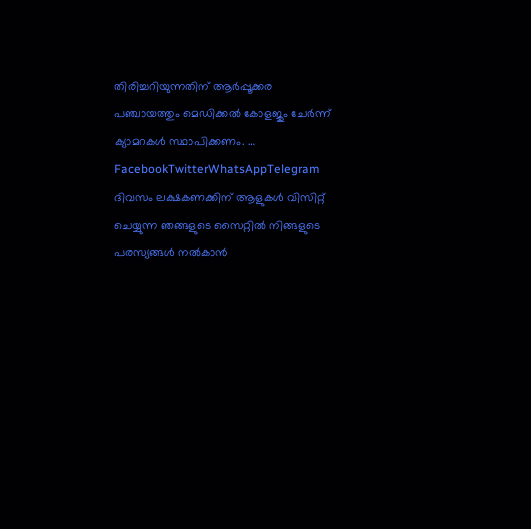തിരിച്ചറിയുന്നതിന് ആർപ്പൂക്കര പഞ്ചായത്തും മെഡിക്കൽ കോളജും ചേർന്ന് ക്യാമറകൾ സ്ഥാപിക്കണം. … FacebookTwitterWhatsAppTelegram
ദിവസം ലക്ഷകണക്കിന് ആളുകൾ വിസിറ്റ് ചെയ്യുന്ന ഞങ്ങളുടെ സൈറ്റിൽ നിങ്ങളുടെ പരസ്യങ്ങൾ നൽകാൻ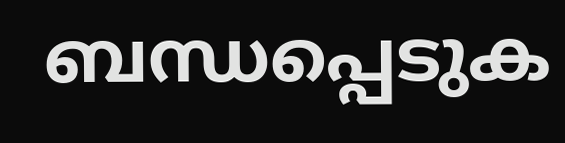ബന്ധപ്പെടുക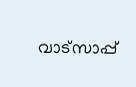വാട്സാപ്പ്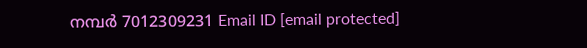നമ്പർ 7012309231 Email ID [email protected]